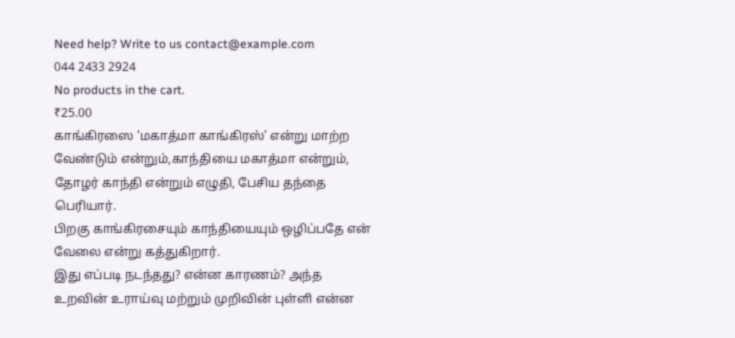Need help? Write to us contact@example.com
044 2433 2924
No products in the cart.
₹25.00
காங்கிரஸை ‘மகாத்மா காங்கிரஸ்’ என்று மாற்ற வேண்டும் என்றும்,காந்தியை மகாத்மா என்றும், தோழர் காந்தி என்றும் எழுதி, பேசிய தந்தை பெரியார்.
பிறகு காங்கிரசையும் காந்தியையும் ஒழிப்பதே என் வேலை என்று கத்துகிறார்.
இது எப்படி நடந்தது? என்ன காரணம்? அந்த உறவின் உராய்வு மற்றும் முறிவின் புள்ளி என்ன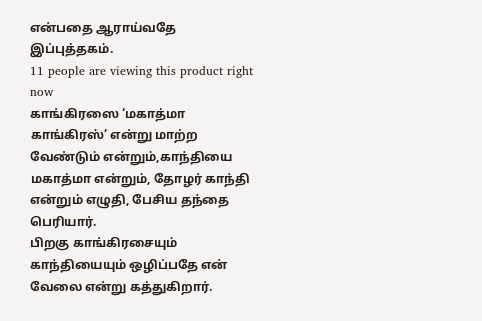என்பதை ஆராய்வதே இப்புத்தகம்.
11 people are viewing this product right now
காங்கிரஸை ‘மகாத்மா காங்கிரஸ்’ என்று மாற்ற வேண்டும் என்றும்,காந்தியை மகாத்மா என்றும், தோழர் காந்தி என்றும் எழுதி, பேசிய தந்தை பெரியார்.
பிறகு காங்கிரசையும் காந்தியையும் ஒழிப்பதே என் வேலை என்று கத்துகிறார்.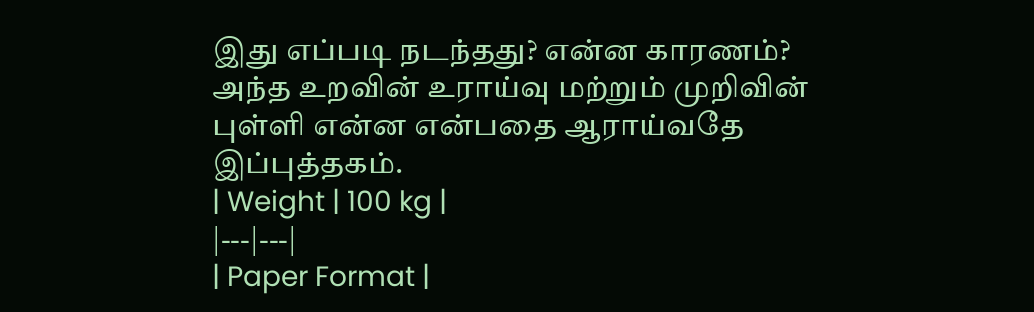இது எப்படி நடந்தது? என்ன காரணம்? அந்த உறவின் உராய்வு மற்றும் முறிவின் புள்ளி என்ன என்பதை ஆராய்வதே இப்புத்தகம்.
| Weight | 100 kg |
|---|---|
| Paper Format |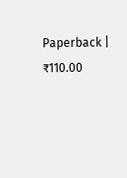Paperback |
₹110.00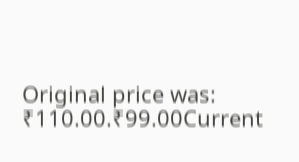Original price was: ₹110.00.₹99.00Current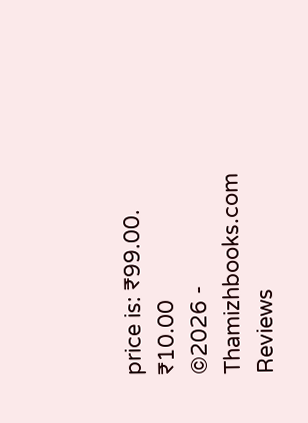price is: ₹99.00.
₹10.00
©2026 - Thamizhbooks.com
Reviews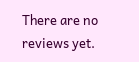There are no reviews yet.